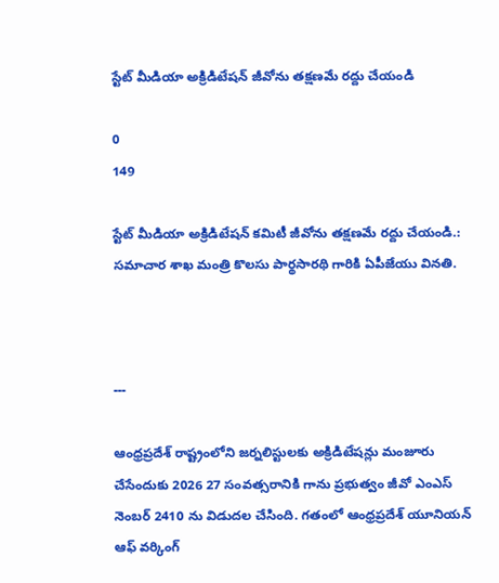స్టేట్ మీడియా అక్రిడిటేషన్ జీవోను తక్షణమే రద్దు చేయండి

0
149

స్టేట్ మీడియా అక్రిడిటేషన్ కమిటీ జీవోను తక్షణమే రద్దు చేయండి.: సమాచార శాఖ మంత్రి కొలసు పార్థసారథి గారికి ఏపీజేయు వినతి.



---

ఆంధ్రప్రదేశ్ రాష్ట్రంలోని జర్నలిస్టులకు అక్రిడిటేషన్లు మంజూరు చేసేందుకు 2026 27 సంవత్సరానికి గాను ప్రభుత్వం జీవో ఎంఎస్ నెంబర్ 2410 ను విడుదల చేసింది. గతంలో ఆంధ్రప్రదేశ్ యూనియన్ ఆఫ్ వర్కింగ్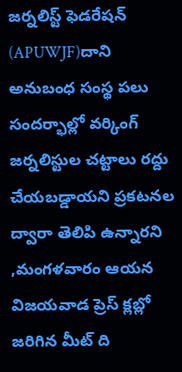జర్నలిస్ట్ ఫెడరేషన్ (APUWJF)దాని అనుబంధ సంస్థ పలు సందర్భాల్లో వర్కింగ్ జర్నలిస్టుల చట్టాలు రద్దు చేయబడ్డాయని ప్రకటనల ద్వారా తెలిపి ఉన్నారని ,మంగళవారం ఆయన విజయవాడ ప్రెస్ క్లబ్లో జరిగిన మీట్ ది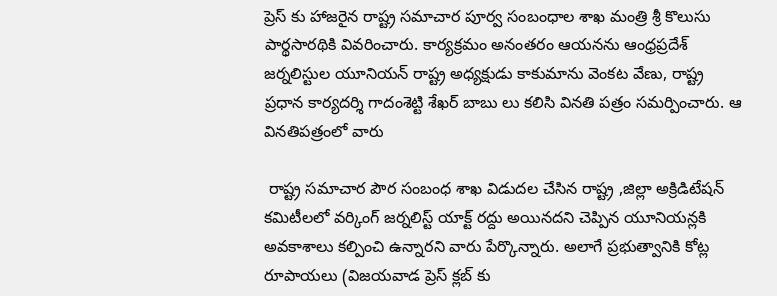ప్రెస్ కు హాజరైన రాష్ట్ర సమాచార పూర్వ సంబంధాల శాఖ మంత్రి శ్రీ కొలుసు పార్థసారథికి వివరించారు. కార్యక్రమం అనంతరం ఆయనను ఆంధ్రప్రదేశ్ జర్నలిస్టుల యూనియన్ రాష్ట్ర అధ్యక్షుడు కాకుమాను వెంకట వేణు, రాష్ట్ర ప్రధాన కార్యదర్శి గాదంశెట్టి శేఖర్ బాబు లు కలిసి వినతి పత్రం సమర్పించారు. ఆ వినతిపత్రంలో వారు

 రాష్ట్ర సమాచార పౌర సంబంధ శాఖ విడుదల చేసిన రాష్ట్ర ,జిల్లా అక్రిడిటేషన్ కమిటీలలో వర్కింగ్ జర్నలిస్ట్ యాక్ట్ రద్దు అయినదని చెప్పిన యూనియన్లకి అవకాశాలు కల్పించి ఉన్నారని వారు పేర్కొన్నారు. అలాగే ప్రభుత్వానికి కోట్ల రూపాయలు (విజయవాడ ప్రెస్ క్లబ్ కు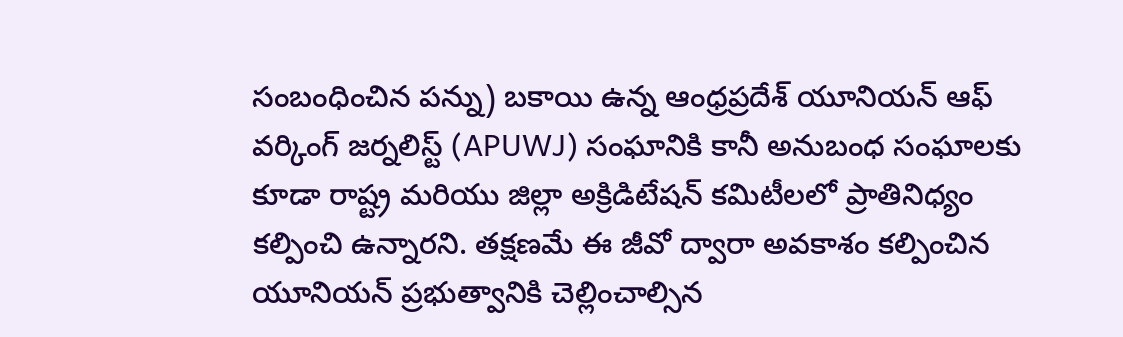సంబంధించిన పన్ను) బకాయి ఉన్న ఆంధ్రప్రదేశ్ యూనియన్ ఆఫ్ వర్కింగ్ జర్నలిస్ట్ (APUWJ) సంఘానికి కానీ అనుబంధ సంఘాలకు కూడా రాష్ట్ర మరియు జిల్లా అక్రిడిటేషన్ కమిటీలలో ప్రాతినిధ్యం కల్పించి ఉన్నారని. తక్షణమే ఈ జీవో ద్వారా అవకాశం కల్పించిన యూనియన్ ప్రభుత్వానికి చెల్లించాల్సిన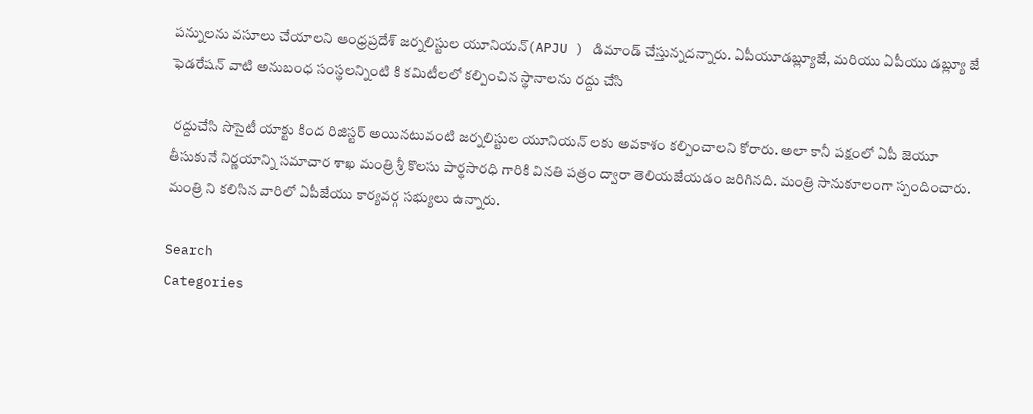పన్నులను వసూలు చేయాలని ఆంధ్రప్రదేశ్ జర్నలిస్టుల యూనియన్(APJU ) డిమాండ్ చేస్తున్నదన్నారు. ఏపీయూడబ్ల్యూజే, మరియు ఏపీయు డబ్ల్యూ జే ఫెడరేషన్ వాటి అనుబంధ సంస్థలన్నింటి కి కమిటీలలో కల్పించిన స్థానాలను రద్దు చేసి

 రద్దుచేసి సొసైటీ యాక్టు కింద రిజిస్టర్ అయినటువంటి జర్నలిస్టుల యూనియన్ లకు అవకాశం కల్పించాలని కోరారు. అలా కానీ పక్షంలో ఏపీ జెయూ తీసుకునే నిర్ణయాన్ని సమాచార శాఖ మంత్రి శ్రీ కొలసు పార్థసారధి గారికి వినతి పత్రం ద్వారా తెలియజేయడం జరిగినది. మంత్రి సానుకూలంగా స్పందించారు. మంత్రి ని కలిసిన వారిలో ఏపీజేయు కార్యవర్గ సభ్యులు ఉన్నారు.

Search
Categories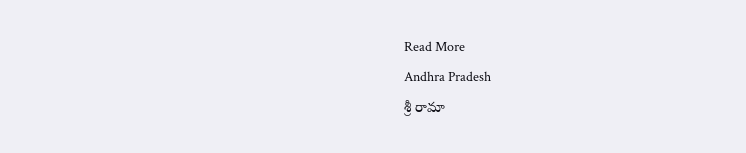Read More
Andhra Pradesh
శ్రీ రామా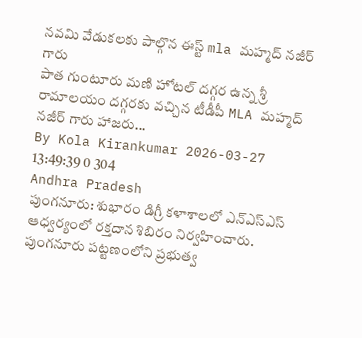నవమి వేడుకలకు పాల్గొన ఈస్ట్ mla మహ్మద్ నజీర్ గారు
పాత గుంటూరు మణి హోటల్ దగ్గర ఉన్న శ్రీ రామాలయం దగ్గరకు వచ్చిన టీడీపీ MLA మహ్మద్ నజీర్ గారు హాజరు...
By Kola Kirankumar 2026-03-27 13:49:39 0 304
Andhra Pradesh
పుంగనూరు: శుభారం డిగ్రీ కళాశాలలో ఎన్ఎస్ఎస్ ఆధ్వర్యంలో రక్తదాన శిబిరం నిర్వహించారు.
పుంగనూరు పట్టణంలోని ప్రభుత్వ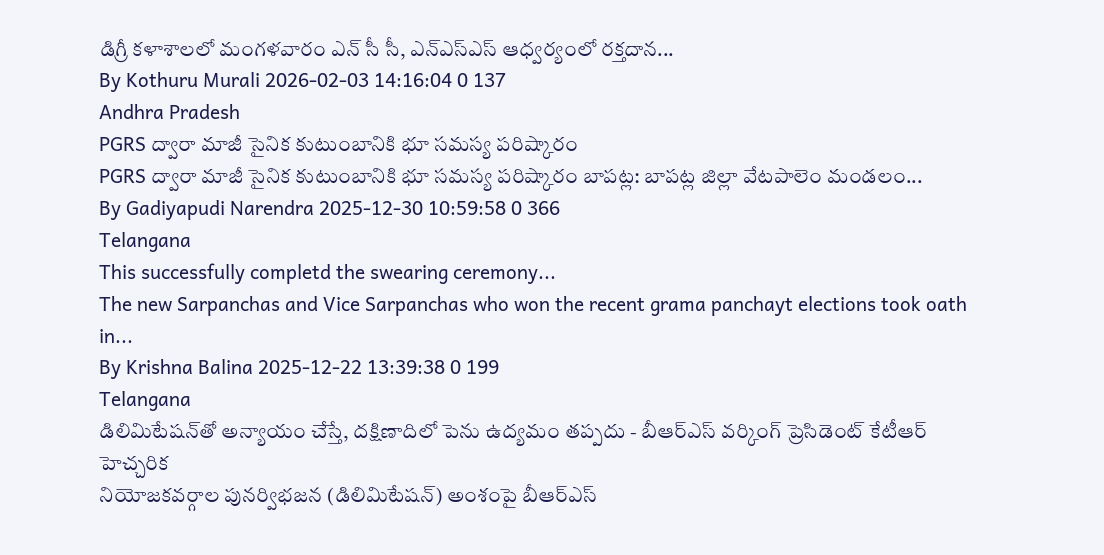డిగ్రీ కళాశాలలో మంగళవారం ఎన్ సీ సీ, ఎన్ఎస్ఎస్ ఆధ్వర్యంలో రక్తదాన...
By Kothuru Murali 2026-02-03 14:16:04 0 137
Andhra Pradesh
PGRS ద్వారా మాజీ సైనిక కుటుంబానికి భూ సమస్య పరిష్కారం
PGRS ద్వారా మాజీ సైనిక కుటుంబానికి భూ సమస్య పరిష్కారం బాపట్ల: బాపట్ల జిల్లా వేటపాలెం మండలం...
By Gadiyapudi Narendra 2025-12-30 10:59:58 0 366
Telangana
This successfully completd the swearing ceremony...
The new Sarpanchas and Vice Sarpanchas who won the recent grama panchayt elections took oath in...
By Krishna Balina 2025-12-22 13:39:38 0 199
Telangana
డిలిమిటేషన్‌తో అన్యాయం చేస్తే, దక్షిణాదిలో పెను ఉద్యమం తప్పదు - బీఆర్ఎస్ వర్కింగ్ ప్రెసిడెంట్ కేటీఆర్ హెచ్చరిక
నియోజకవర్గాల పునర్విభజన (డిలిమిటేషన్) అంశంపై బీఆర్ఎస్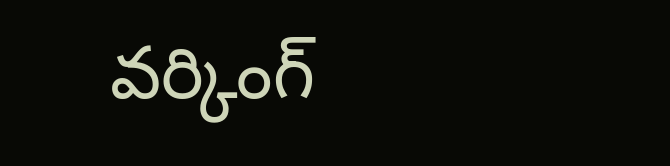వర్కింగ్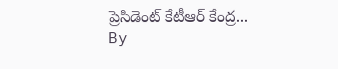ప్రెసిడెంట్ కేటీఆర్ కేంద్ర...
By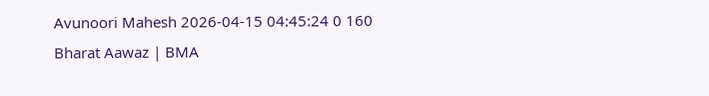Avunoori Mahesh 2026-04-15 04:45:24 0 160
Bharat Aawaz | BMA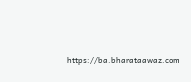https://ba.bharataawaz.com